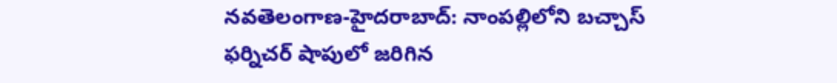నవతెలంగాణ-హైదరాబాద్: నాంపల్లిలోని బచ్చాస్ ఫర్నిచర్ షాపులో జరిగిన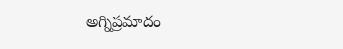అగ్నిప్రమాదం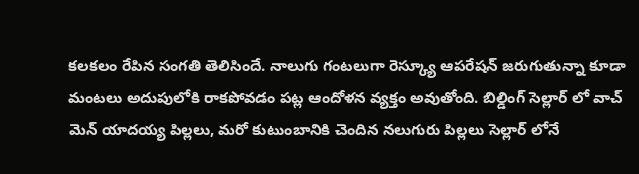కలకలం రేపిన సంగతి తెలిసిందే. నాలుగు గంటలుగా రెస్క్యూ ఆపరేషన్ జరుగుతున్నా కూడా మంటలు అదుపులోకి రాకపోవడం పట్ల ఆందోళన వ్యక్తం అవుతోంది. బిల్డింగ్ సెల్లార్ లో వాచ్ మెన్ యాదయ్య పిల్లలు, మరో కుటుంబానికి చెందిన నలుగురు పిల్లలు సెల్లార్ లోనే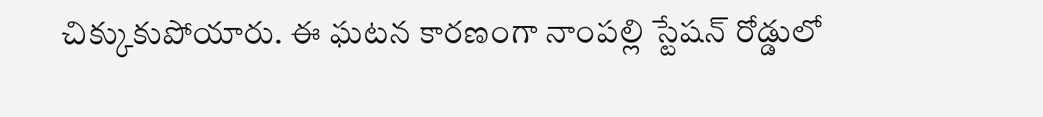చిక్కుకుపోయారు. ఈ ఘటన కారణంగా నాంపల్లి స్టేషన్ రోడ్డులో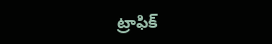ట్రాఫిక్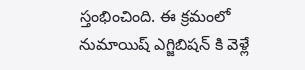స్తంభించింది. ఈ క్రమంలో నుమాయిష్ ఎగ్జిబిషన్ కి వెళ్లే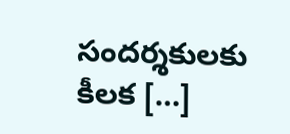సందర్శకులకు కీలక […]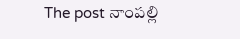The post నాంపల్లి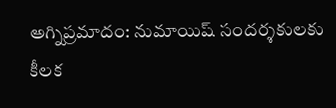అగ్నిప్రమాదం: నుమాయిష్ సందర్శకులకు కీలక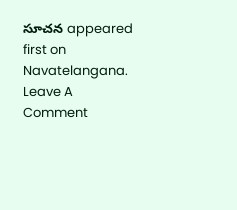సూచన appeared first on Navatelangana.
Leave A Comment